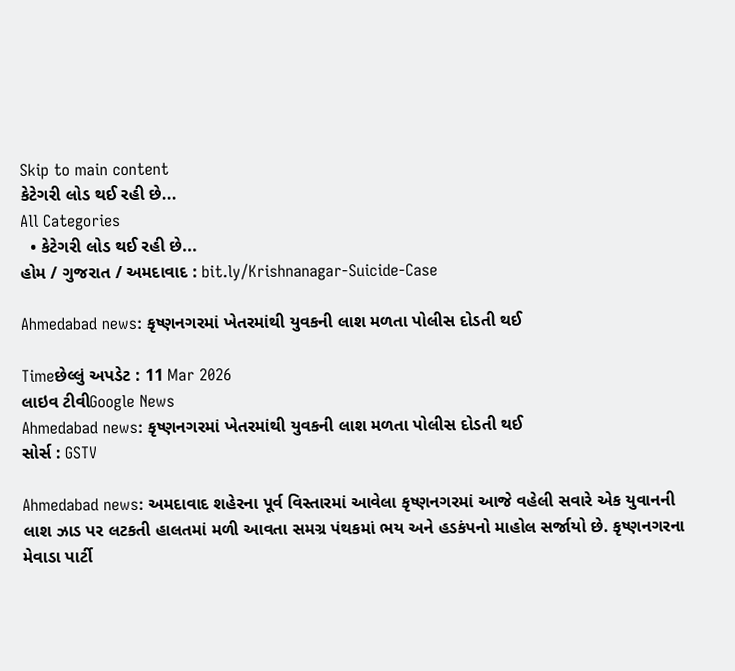Skip to main content
કેટેગરી લોડ થઈ રહી છે...
All Categories
  • કેટેગરી લોડ થઈ રહી છે...
હોમ / ગુજરાત / અમદાવાદ : bit.ly/Krishnanagar-Suicide-Case

Ahmedabad news: કૃષ્ણનગરમાં ખેતરમાંથી યુવકની લાશ મળતા પોલીસ દોડતી થઈ

Timeછેલ્લું અપડેટ : 11 Mar 2026
લાઇવ ટીવીGoogle News
Ahmedabad news: કૃષ્ણનગરમાં ખેતરમાંથી યુવકની લાશ મળતા પોલીસ દોડતી થઈ
સોર્સ : GSTV

Ahmedabad news: અમદાવાદ શહેરના પૂર્વ વિસ્તારમાં આવેલા કૃષ્ણનગરમાં આજે વહેલી સવારે એક યુવાનની લાશ ઝાડ પર લટકતી હાલતમાં મળી આવતા સમગ્ર પંથકમાં ભય અને હડકંપનો માહોલ સર્જાયો છે. કૃષ્ણનગરના મેવાડા પાર્ટી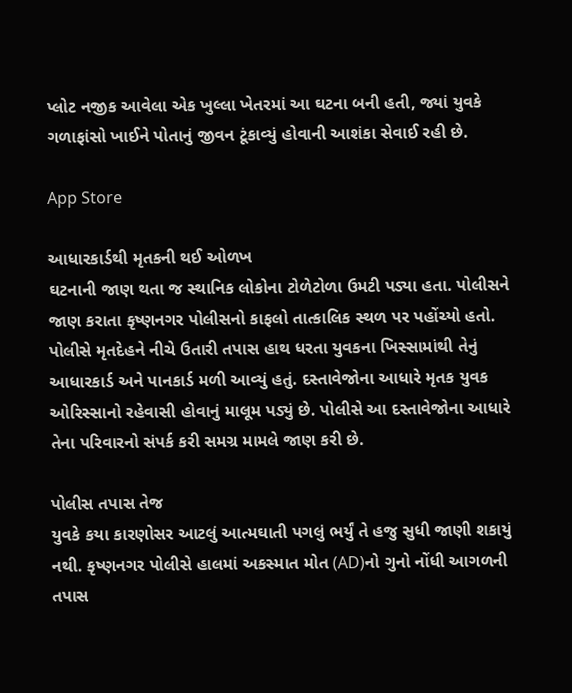પ્લોટ નજીક આવેલા એક ખુલ્લા ખેતરમાં આ ઘટના બની હતી, જ્યાં યુવકે ગળાફાંસો ખાઈને પોતાનું જીવન ટૂંકાવ્યું હોવાની આશંકા સેવાઈ રહી છે.

App Store

આધારકાર્ડથી મૃતકની થઈ ઓળખ
ઘટનાની જાણ થતા જ સ્થાનિક લોકોના ટોળેટોળા ઉમટી પડ્યા હતા. પોલીસને જાણ કરાતા કૃષ્ણનગર પોલીસનો કાફલો તાત્કાલિક સ્થળ પર પહોંચ્યો હતો. પોલીસે મૃતદેહને નીચે ઉતારી તપાસ હાથ ધરતા યુવકના ખિસ્સામાંથી તેનું આધારકાર્ડ અને પાનકાર્ડ મળી આવ્યું હતું. દસ્તાવેજોના આધારે મૃતક યુવક ઓરિસ્સાનો રહેવાસી હોવાનું માલૂમ પડ્યું છે. પોલીસે આ દસ્તાવેજોના આધારે તેના પરિવારનો સંપર્ક કરી સમગ્ર મામલે જાણ કરી છે.

પોલીસ તપાસ તેજ
યુવકે કયા કારણોસર આટલું આત્મઘાતી પગલું ભર્યું તે હજુ સુધી જાણી શકાયું નથી. કૃષ્ણનગર પોલીસે હાલમાં અકસ્માત મોત (AD)નો ગુનો નોંધી આગળની તપાસ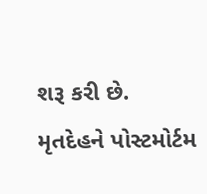શરૂ કરી છે. મૃતદેહને પોસ્ટમોર્ટમ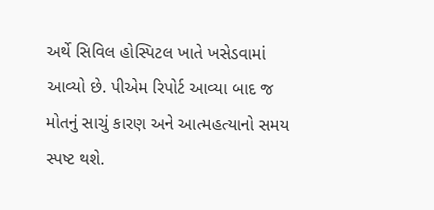અર્થે સિવિલ હોસ્પિટલ ખાતે ખસેડવામાં આવ્યો છે. પીએમ રિપોર્ટ આવ્યા બાદ જ મોતનું સાચું કારણ અને આત્મહત્યાનો સમય સ્પષ્ટ થશે.